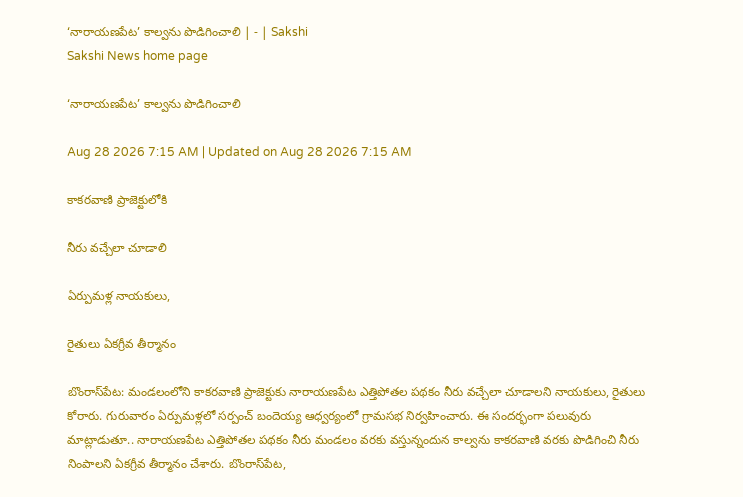‘నారాయణపేట’ కాల్వను పొడిగించాలి | - | Sakshi
Sakshi News home page

‘నారాయణపేట’ కాల్వను పొడిగించాలి

Aug 28 2026 7:15 AM | Updated on Aug 28 2026 7:15 AM

కాకరవాణి ప్రాజెక్టులోకి

నీరు వచ్చేలా చూడాలి

ఏర్పుమళ్ల నాయకులు,

రైతులు ఏకగ్రీవ తీర్మానం

బొంరాస్‌పేట: మండలంలోని కాకరవాణి ప్రాజెక్టుకు నారాయణపేట ఎత్తిపోతల పథకం నీరు వచ్చేలా చూడాలని నాయకులు, రైతులు కోరారు. గురువారం ఏర్పుమళ్లలో సర్పంచ్‌ బందెయ్య ఆధ్వర్యంలో గ్రామసభ నిర్వహించారు. ఈ సందర్భంగా పలువురు మాట్లాడుతూ.. నారాయణపేట ఎత్తిపోతల పథకం నీరు మండలం వరకు వస్తున్నందున కాల్వను కాకరవాణి వరకు పొడిగించి నీరు నింపాలని ఏకగ్రీవ తీర్మానం చేశారు. బొంరాస్‌పేట,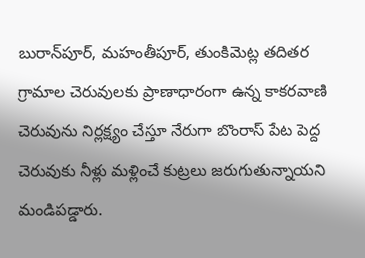బురాన్‌పూర్‌, మహంతీపూర్‌, తుంకిమెట్ల తదితర గ్రామాల చెరువులకు ప్రాణాధారంగా ఉన్న కాకరవాణి చెరువును నిర్లక్ష్యం చేస్తూ నేరుగా బొంరాస్‌ పేట పెద్ద చెరువుకు నీళ్లు మళ్లించే కుట్రలు జరుగుతున్నాయని మండిపడ్డారు.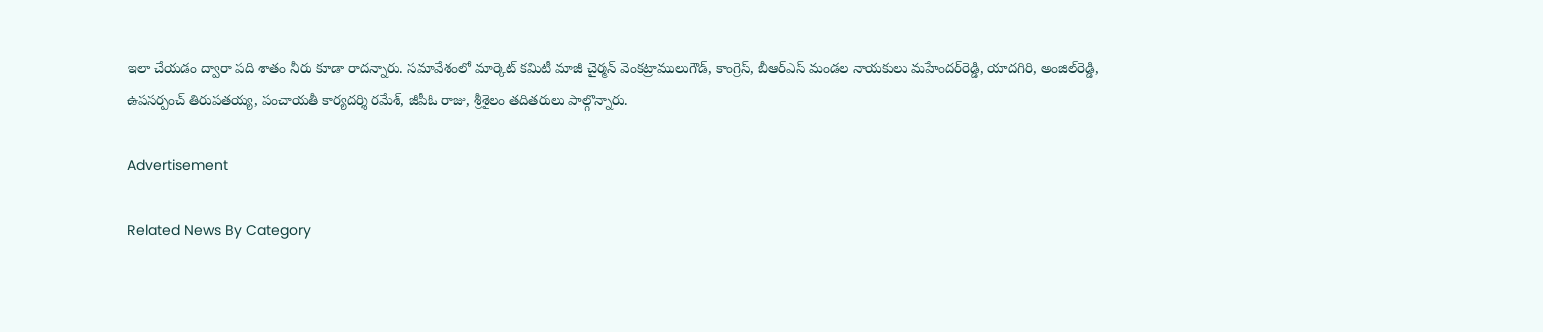ఇలా చేయడం ద్వారా పది శాతం నీరు కూడా రాదన్నారు. సమావేశంలో మార్కెట్‌ కమిటీ మాజీ చైర్మన్‌ వెంకట్రాములుగౌడ్‌, కాంగ్రెస్‌, బీఆర్‌ఎస్‌ మండల నాయకులు మహేందర్‌రెడ్డి, యాదగిరి, అంజిల్‌రెడ్డి, ఉపసర్పంచ్‌ తిరుపతయ్య, పంచాయతీ కార్యదర్శి రమేశ్‌, జీపీఓ రాజు, శ్రీశైలం తదితరులు పాల్గొన్నారు.

Advertisement

Related News By Category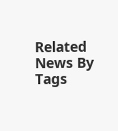Related News By Tags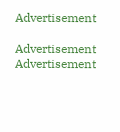Advertisement

Advertisement
Advertisement